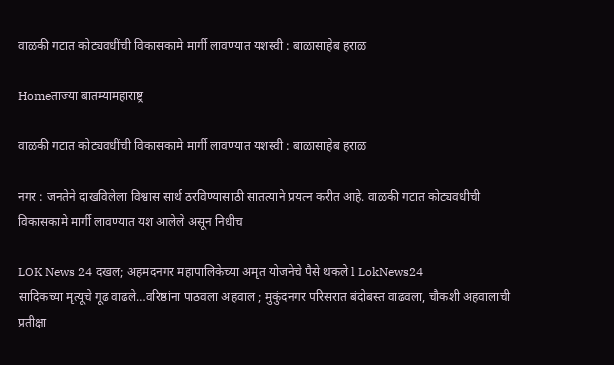वाळकी गटात कोट्यवधींची विकासकामे मार्गी लावण्यात यशस्वी : बाळासाहेब हराळ

Homeताज्या बातम्यामहाराष्ट्र

वाळकी गटात कोट्यवधींची विकासकामे मार्गी लावण्यात यशस्वी : बाळासाहेब हराळ

नगर : जनतेने दाखविलेला विश्वास सार्थ ठरविण्यासाठी सातत्याने प्रयत्न करीत आहे. वाळकी गटात कोट्यवधीची विकासकामे मार्गी लावण्यात यश आलेले असून निधीच

LOK News 24 दखल; अहमदनगर महापालिकेच्या अमृत योजनेचे पैसे थकले l LokNews24
सादिकच्या मृत्यूचे गूढ वाढले…वरिष्ठांना पाठवला अहवाल ; मुकुंदनगर परिसरात बंदोबस्त वाढवला, चौकशी अहवालाची प्रतीक्षा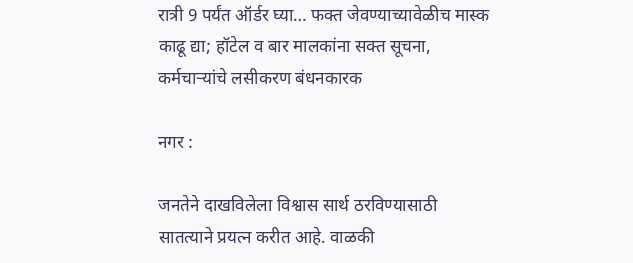रात्री 9 पर्यंत ऑर्डर घ्या… फक्त जेवण्याच्यावेळीच मास्क काढू द्या; हॉटेल व बार मालकांना सक्त सूचना, कर्मचार्‍यांचे लसीकरण बंधनकारक

नगर :

जनतेने दाखविलेला विश्वास सार्थ ठरविण्यासाठी सातत्याने प्रयत्न करीत आहे. वाळकी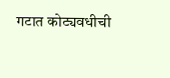गटात कोट्यवधीची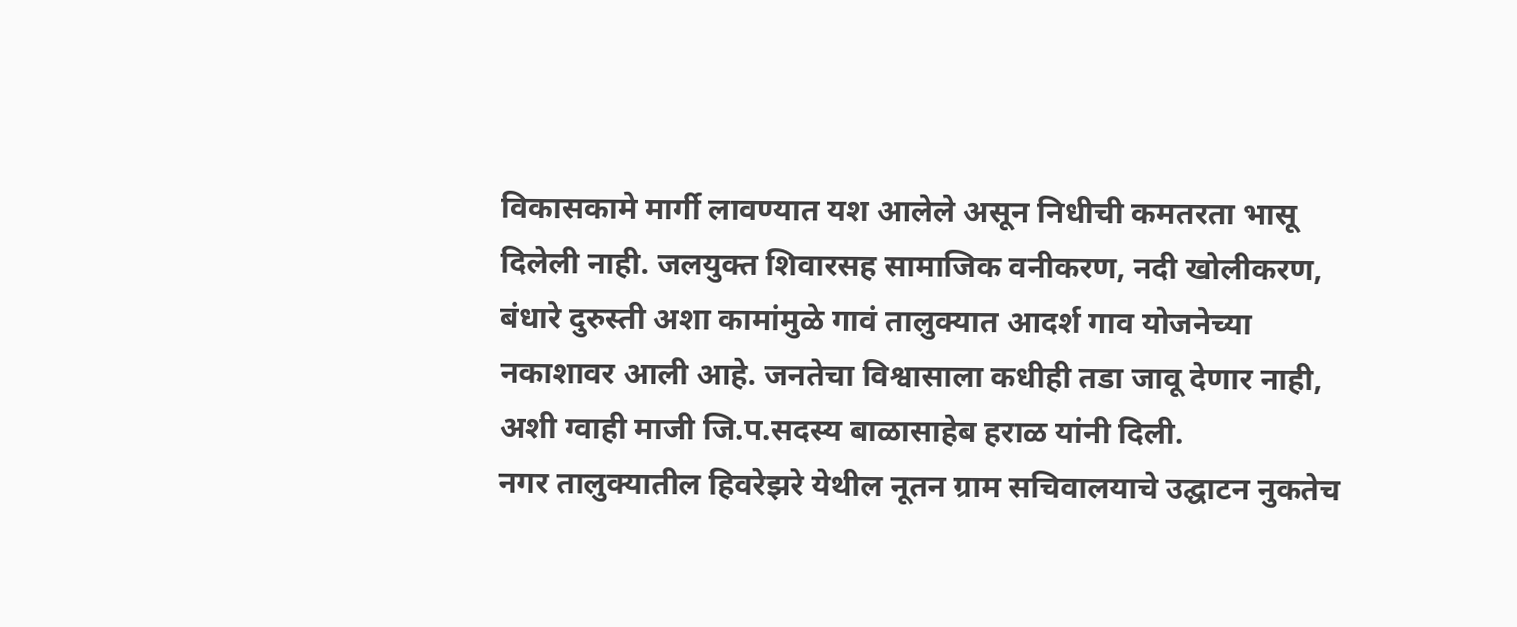विकासकामे मार्गी लावण्यात यश आलेले असून निधीची कमतरता भासू दिलेली नाही. जलयुक्त शिवारसह सामाजिक वनीकरण, नदी खोलीकरण, बंधारे दुरुस्ती अशा कामांमुळे गावं तालुक्यात आदर्श गाव योजनेच्या नकाशावर आली आहे. जनतेचा विश्वासाला कधीही तडा जावू देणार नाही, अशी ग्वाही माजी जि.प.सदस्य बाळासाहेब हराळ यांनी दिली.
नगर तालुक्यातील हिवरेझरे येथील नूतन ग्राम सचिवालयाचे उद्घाटन नुकतेच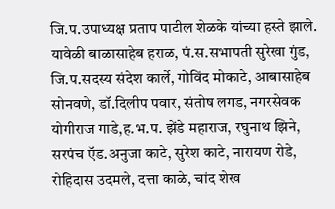जि.प.उपाध्यक्ष प्रताप पाटील शेळके यांच्या हस्ते झाले. यावेळी बाळासाहेब हराळ, पं.स.सभापती सुरेखा गुंड, जि.प.सदस्य संदेश कार्ले, गोविंद मोकाटे, आबासाहेब सोनवणे, डॉ.दिलीप पवार, संतोष लगड, नगरसेवक योगीराज गाडे,ह.भ.प. झेंडे महाराज, रघुनाथ झिने, सरपंच ऍड.अनुजा काटे, सुरेश काटे, नारायण रोडे, रोहिदास उदमले, दत्ता काळे, चांद शेख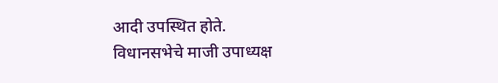आदी उपस्थित होते.
विधानसभेचे माजी उपाध्यक्ष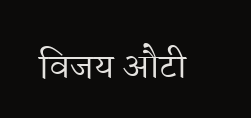विजय औटी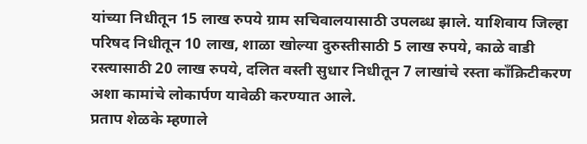यांच्या निधीतून 15 लाख रुपये ग्राम सचिवालयासाठी उपलब्ध झाले. याशिवाय जिल्हा परिषद निधीतून 10 लाख, शाळा खोल्या दुरुस्तीसाठी 5 लाख रुपये, काळे वाडी रस्त्यासाठी 20 लाख रुपये, दलित वस्ती सुधार निधीतून 7 लाखांचे रस्ता कॉंक्रिटीकरण अशा कामांचे लोकार्पण यावेळी करण्यात आले.
प्रताप शेळके म्हणाले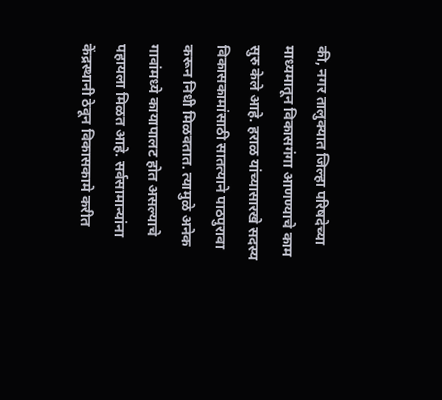की, नगर तालुक्यात जिल्हा परिषदेच्या माध्यमातून विकासगंगा आणण्याचे काम सुरु केले आहे. हराळ यांच्यासारखे सदस्य विकासकामांसाठी सातत्याने पाठपुरावा करून निधी मिळवतात. त्यामुळे अनेक गावांमध्ये कायापालट होत असल्याचे पहायला मिळत आहे. सर्वसामान्यांना केंद्रस्थानी ठेवून विकासकामे करीत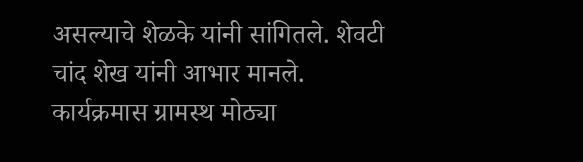असल्याचे शेळके यांनी सांगितले. शेवटी चांद शेख यांनी आभार मानले. कार्यक्रमास ग्रामस्थ मोठ्या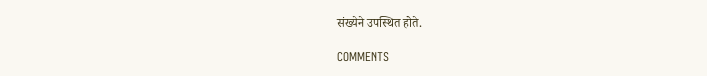संख्येने उपस्थित होते.

COMMENTS